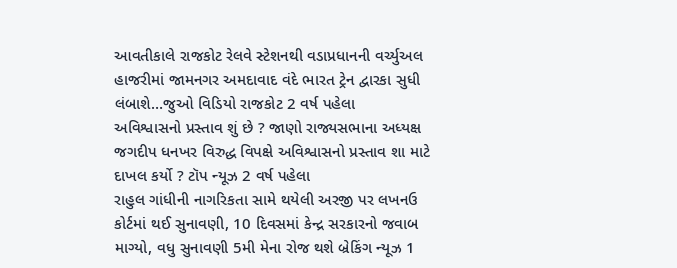આવતીકાલે રાજકોટ રેલવે સ્ટેશનથી વડાપ્રધાનની વર્ચ્યુઅલ હાજરીમાં જામનગર અમદાવાદ વંદે ભારત ટ્રેન દ્વારકા સુધી લંબાશે…જુઓ વિડિયો રાજકોટ 2 વર્ષ પહેલા
અવિશ્વાસનો પ્રસ્તાવ શું છે ? જાણો રાજ્યસભાના અધ્યક્ષ જગદીપ ધનખર વિરુદ્ધ વિપક્ષે અવિશ્વાસનો પ્રસ્તાવ શા માટે દાખલ કર્યો ? ટૉપ ન્યૂઝ 2 વર્ષ પહેલા
રાહુલ ગાંધીની નાગરિકતા સામે થયેલી અરજી પર લખનઉ કોર્ટમાં થઈ સુનાવણી, 10 દિવસમાં કેન્દ્ર સરકારનો જવાબ માગ્યો, વધુ સુનાવણી 5મી મેના રોજ થશે બ્રેકિંગ ન્યૂઝ 1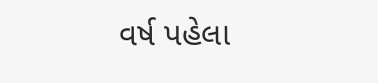વર્ષ પહેલા